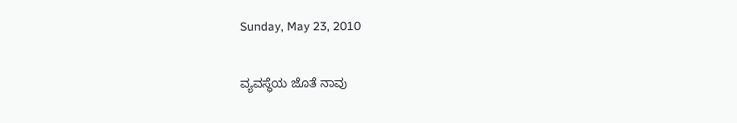Sunday, May 23, 2010

ವ್ಯವಸ್ಥೆಯ ಜೊತೆ ನಾವು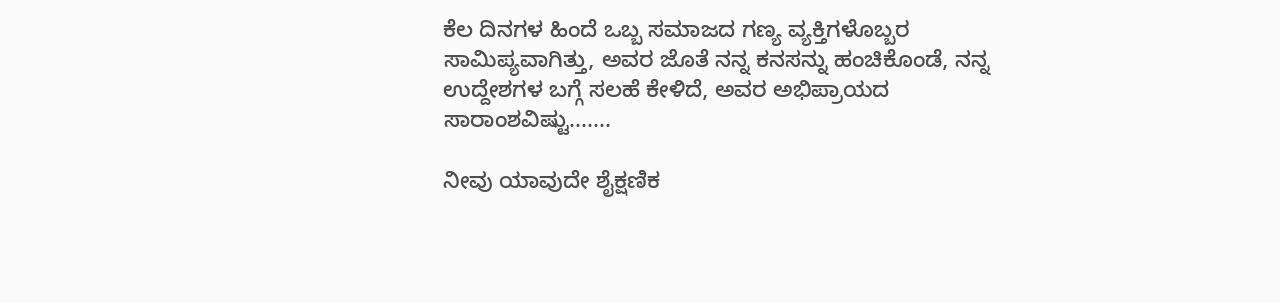ಕೆಲ ದಿನಗಳ ಹಿಂದೆ ಒಬ್ಬ ಸಮಾಜದ ಗಣ್ಯ ವ್ಯಕ್ತಿಗಳೊಬ್ಬರ ಸಾಮಿಪ್ಯವಾಗಿತ್ತು, ಅವರ ಜೊತೆ ನನ್ನ ಕನಸನ್ನು ಹಂಚಿಕೊಂಡೆ, ನನ್ನ ಉದ್ದೇಶಗಳ ಬಗ್ಗೆ ಸಲಹೆ ಕೇಳಿದೆ, ಅವರ ಅಭಿಪ್ರಾಯದ ಸಾರಾಂಶವಿಷ್ಟು.......

ನೀವು ಯಾವುದೇ ಶೈಕ್ಷಣಿಕ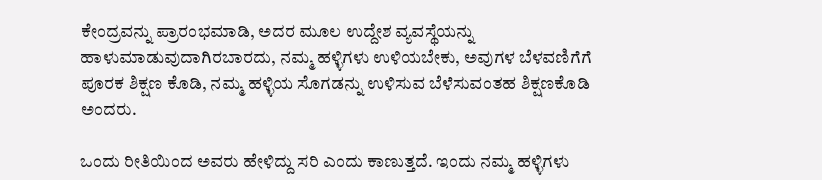ಕೇಂದ್ರವನ್ನು ಪ್ರಾರಂಭಮಾಡಿ, ಅದರ ಮೂಲ ಉದ್ದೇಶ ವ್ಯವಸ್ಥೆಯನ್ನು ಹಾಳುಮಾಡುವುದಾಗಿರಬಾರದು, ನಮ್ಮ ಹಳ್ಳಿಗಳು ಉಳಿಯಬೇಕು, ಅವುಗಳ ಬೆಳವಣಿಗೆಗೆ ಪೂರಕ ಶಿಕ್ಷಣ ಕೊಡಿ, ನಮ್ಮ ಹಳ್ಳಿಯ ಸೊಗಡನ್ನು ಉಳಿಸುವ ಬೆಳೆಸುವಂತಹ ಶಿಕ್ಷಣಕೊಡಿ ಅಂದರು.

ಒಂದು ರೀತಿಯಿಂದ ಅವರು ಹೇಳಿದ್ದು ಸರಿ ಎಂದು ಕಾಣುತ್ತದೆ. ಇಂದು ನಮ್ಮ ಹಳ್ಳಿಗಳು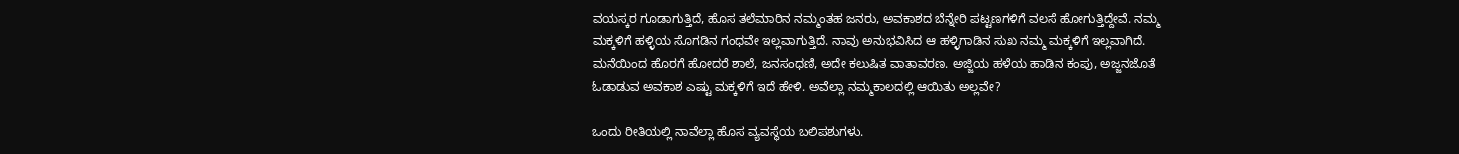ವಯಸ್ಕರ ಗೂಡಾಗುತ್ತಿದೆ, ಹೊಸ ತಲೆಮಾರಿನ ನಮ್ಮಂತಹ ಜನರು, ಅವಕಾಶದ ಬೆನ್ನೇರಿ ಪಟ್ಟಣಗಳಿಗೆ ವಲಸೆ ಹೋಗುತ್ತಿದ್ದೇವೆ. ನಮ್ಮ ಮಕ್ಕಳಿಗೆ ಹಳ್ಳಿಯ ಸೊಗಡಿನ ಗಂಧವೇ ಇಲ್ಲವಾಗುತ್ತಿದೆ. ನಾವು ಅನುಭವಿಸಿದ ಆ ಹಳ್ಳಿಗಾಡಿನ ಸುಖ ನಮ್ಮ ಮಕ್ಕಳಿಗೆ ಇಲ್ಲವಾಗಿದೆ. ಮನೆಯಿಂದ ಹೊರಗೆ ಹೋದರೆ ಶಾಲೆ, ಜನಸಂಧಣಿ, ಅದೇ ಕಲುಷಿತ ವಾತಾವರಣ. ಅಜ್ಜಿಯ ಹಳೆಯ ಹಾಡಿನ ಕಂಪು, ಅಜ್ಜನಜೊತೆ ಓಡಾಡುವ ಅವಕಾಶ ಎಷ್ಟು ಮಕ್ಕಳಿಗೆ ಇದೆ ಹೇಳಿ. ಅವೆಲ್ಲಾ ನಮ್ಮಕಾಲದಲ್ಲಿ ಆಯಿತು ಅಲ್ಲವೇ?

ಒಂದು ರೀತಿಯಲ್ಲಿ ನಾವೆಲ್ಲಾ ಹೊಸ ವ್ಯವಸ್ಥೆಯ ಬಲಿಪಶುಗಳು.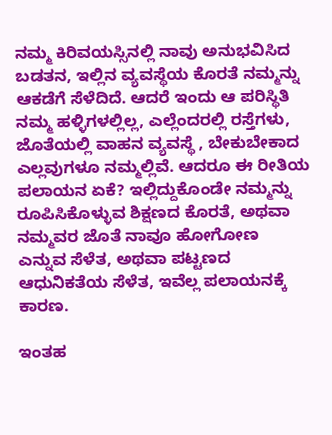ನಮ್ಮ ಕಿರಿವಯಸ್ಸಿನಲ್ಲಿ ನಾವು ಅನುಭವಿಸಿದ ಬಡತನ, ಇಲ್ಲಿನ ವ್ಯವಸ್ಥೆಯ ಕೊರತೆ ನಮ್ಮನ್ನು ಆಕಡೆಗೆ ಸೆಳೆದಿದೆ. ಆದರೆ ಇಂದು ಆ ಪರಿಸ್ಥಿತಿ ನಮ್ಮ ಹಳ್ಳಿಗಳಲ್ಲಿಲ್ಲ, ಎಲ್ಲೆಂದರಲ್ಲಿ ರಸ್ತೆಗಳು, ಜೊತೆಯಲ್ಲಿ ವಾಹನ ವ್ಯವಸ್ಥೆ , ಬೇಕುಬೇಕಾದ ಎಲ್ಲವುಗಳೂ ನಮ್ಮಲ್ಲಿವೆ. ಆದರೂ ಈ ರೀತಿಯ ಪಲಾಯನ ಏಕೆ? ಇಲ್ಲಿದ್ದುಕೊಂಡೇ ನಮ್ಮನ್ನು ರೂಪಿಸಿಕೊಳ್ಳುವ ಶಿಕ್ಷಣದ ಕೊರತೆ, ಅಥವಾ ನಮ್ಮವರ ಜೊತೆ ನಾವೂ ಹೋಗೋಣ ಎನ್ನುವ ಸೆಳೆತ, ಅಥವಾ ಪಟ್ಟಣದ ಆಧುನಿಕತೆಯ ಸೆಳೆತ, ಇವೆಲ್ಲ ಪಲಾಯನಕ್ಕೆ ಕಾರಣ.

ಇಂತಹ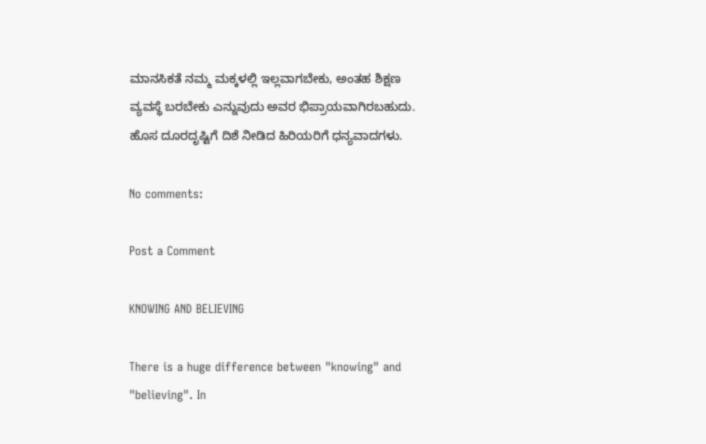ಮಾನಸಿಕತೆ ನಮ್ಮ ಮಕ್ಕಳಲ್ಲಿ ಇಲ್ಲವಾಗಬೇಕು, ಅಂತಹ ಶಿಕ್ಷಣ ವ್ಯವಸ್ಥೆ ಬರಬೇಕು ಎನ್ನುವುದು ಅವರ ಭಿಪ್ರಾಯವಾಗಿರಬಹುದು. ಹೊಸ ದೂರದೃಷ್ಟಿಗೆ ದಿಶೆ ನೀಡಿದ ಹಿರಿಯರಿಗೆ ಧನ್ಯವಾದಗಳು.

No comments:

Post a Comment

KNOWING AND BELIEVING

There is a huge difference between "knowing" and "believing". In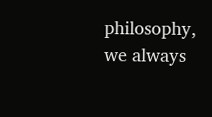philosophy, we always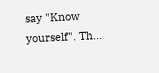say "Know yourself". Th...